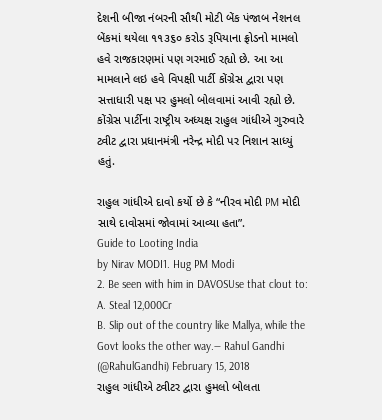દેશની બીજા નંબરની સૌથી મોટી બેંક પંજાબ નેશનલ બેંકમાં થયેલા ૧૧૩૬૦ કરોડ રૂપિયાના ફ્રોડનો મામલો હવે રાજકારણમાં પણ ગરમાઈ રહ્યો છે. આ આ મામલાને લઇ હવે વિપક્ષી પાર્ટી કોંગ્રેસ દ્વારા પણ સત્તાધારી પક્ષ પર હુમલો બોલવામાં આવી રહ્યો છે. કોંગ્રેસ પાર્ટીના રાષ્ટ્રીય અધ્યક્ષ રાહુલ ગાંધીએ ગુરુવારે ટ્વીટ દ્વારા પ્રધાનમંત્રી નરેન્દ્ર મોદી પર નિશાન સાધ્યું હતું.

રાહુલ ગાંધીએ દાવો કર્યો છે કે “નીરવ મોદી PM મોદી સાથે દાવોસમાં જોવામાં આવ્યા હતા”.
Guide to Looting India
by Nirav MODI1. Hug PM Modi
2. Be seen with him in DAVOSUse that clout to:
A. Steal 12,000Cr
B. Slip out of the country like Mallya, while the Govt looks the other way.— Rahul Gandhi (@RahulGandhi) February 15, 2018
રાહુલ ગાંધીએ ટ્વીટર દ્વારા હુમલો બોલતા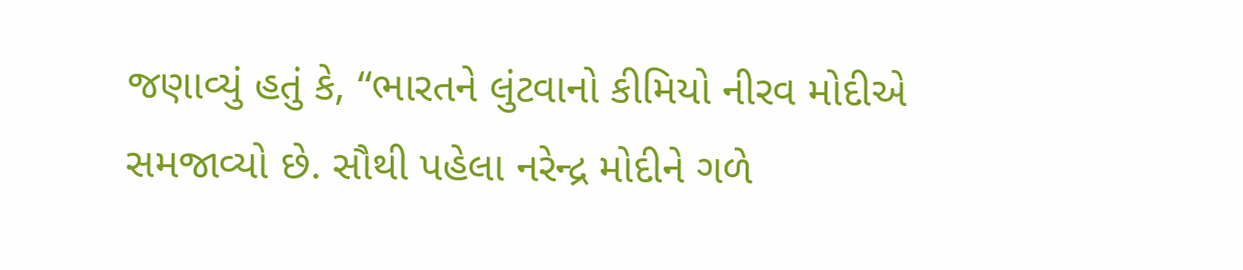જણાવ્યું હતું કે, “ભારતને લુંટવાનો કીમિયો નીરવ મોદીએ સમજાવ્યો છે. સૌથી પહેલા નરેન્દ્ર મોદીને ગળે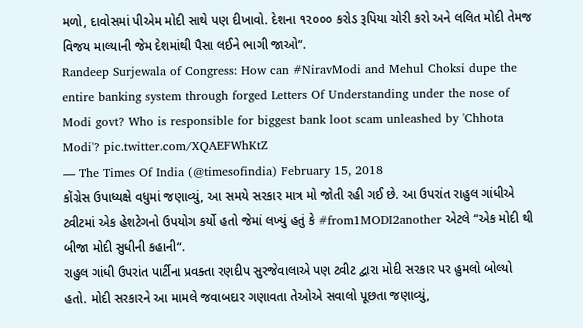મળો, દાવોસમાં પીએમ મોદી સાથે પણ દીખાવો. દેશના ૧૨૦૦૦ કરોડ રૂપિયા ચોરી કરો અને લલિત મોદી તેમજ વિજય માલ્યાની જેમ દેશમાંથી પૈસા લઈને ભાગી જાઓ“.
Randeep Surjewala of Congress: How can #NiravModi and Mehul Choksi dupe the entire banking system through forged Letters Of Understanding under the nose of Modi govt? Who is responsible for biggest bank loot scam unleashed by 'Chhota Modi'? pic.twitter.com/XQAEFWhKtZ
— The Times Of India (@timesofindia) February 15, 2018
કોંગ્રેસ ઉપાધ્યક્ષે વધુમાં જણાવ્યું, આ સમયે સરકાર માત્ર મો જોતી રહી ગઈ છે. આ ઉપરાંત રાહુલ ગાંધીએ ટ્વીટમાં એક હેશટેગનો ઉપયોગ કર્યો હતો જેમાં લખ્યું હતું કે #from1MODI2another એટલે “એક મોદી થી બીજા મોદી સુધીની કહાની“.
રાહુલ ગાંધી ઉપરાંત પાર્ટીના પ્રવક્તા રણદીપ સુરજેવાલાએ પણ ટ્વીટ દ્વારા મોદી સરકાર પર હુમલો બોલ્યો હતો. મોદી સરકારને આ મામલે જવાબદાર ગણાવતા તેઓએ સવાલો પૂછતા જણાવ્યું,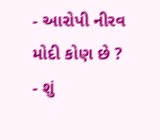- આરોપી નીરવ મોદી કોણ છે ?
- શું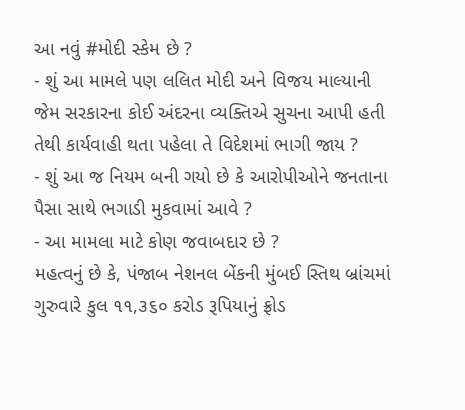આ નવું #મોદી સ્કેમ છે ?
- શું આ મામલે પણ લલિત મોદી અને વિજય માલ્યાની જેમ સરકારના કોઈ અંદરના વ્યક્તિએ સુચના આપી હતી તેથી કાર્યવાહી થતા પહેલા તે વિદેશમાં ભાગી જાય ?
- શું આ જ નિયમ બની ગયો છે કે આરોપીઓને જનતાના પૈસા સાથે ભગાડી મુકવામાં આવે ?
- આ મામલા માટે કોણ જવાબદાર છે ?
મહત્વનું છે કે, પંજાબ નેશનલ બેંકની મુંબઈ સ્તિથ બ્રાંચમાં ગુરુવારે કુલ ૧૧,૩૬૦ કરોડ રૂપિયાનું ફ્રોડ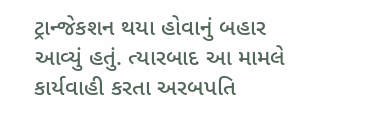ટ્રાન્જેકશન થયા હોવાનું બહાર આવ્યું હતું. ત્યારબાદ આ મામલે કાર્યવાહી કરતા અરબપતિ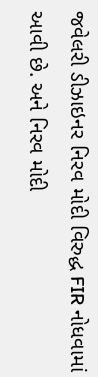જવેલરી ડીઝાઇનર નિરવ મોદી વિરુદ્ધ FIR નોધવામાં આવી છે. અને નિરવ મોદી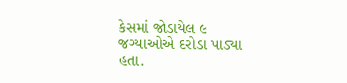કેસમાં જોડાયેલ ૯ જગ્યાઓએ દરોડા પાડ્યા હતા.